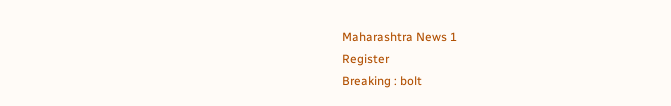Maharashtra News 1
Register
Breaking : bolt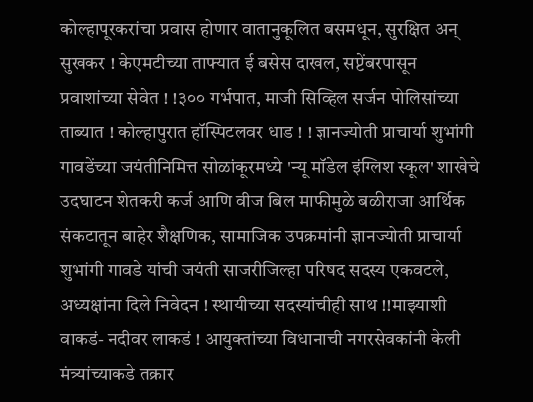कोल्हापूरकरांचा प्रवास होणार वातानुकूलित बसमधून, सुरक्षित अन् सुखकर ! केएमटीच्या ताफ्यात ई बसेस दाखल, सप्टेंबरपासून प्रवाशांच्या सेवेत ! !३०० गर्भपात, माजी सिव्हिल सर्जन पोलिसांच्या ताब्यात ! कोल्हापुरात हॉस्पिटलवर धाड ! ! ज्ञानज्योती प्राचार्या शुभांगी गावडेंच्या जयंतीनिमित्त सोळांकूरमध्ये 'न्यू मॉडेल इंग्लिश स्कूल' शाखेचे उदघाटन शेतकरी कर्ज आणि वीज बिल माफीमुळे बळीराजा आर्थिक संकटातून बाहेर शैक्षणिक, सामाजिक उपक्रमांनी ज्ञानज्योती प्राचार्या शुभांगी गावडे यांची जयंती साजरीजिल्हा परिषद सदस्य एकवटले, अध्यक्षांना दिले निवेदन ! स्थायीच्या सदस्यांचीही साथ !!माझ्याशी वाकडं- नदीवर लाकडं ! आयुक्तांच्या विधानाची नगरसेवकांनी केली मंत्र्यांच्याकडे तक्रार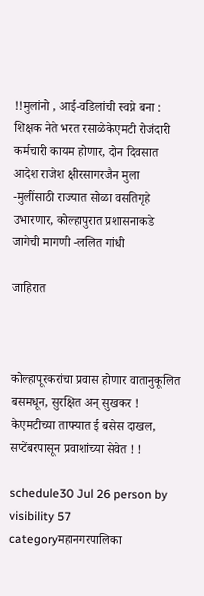!!मुलांनो , आई-वडिलांची स्वप्ने बना : शिक्षक नेते भरत रसाळेकेएमटी रोजंदारी कर्मचारी कायम होणार, दोन दिवसात आदेश राजेश क्षीरसागरजैन मुला -मुलींसाठी राज्यात सोळा वसतिगृहे उभारणार, कोल्हापुरात प्रशासनाकडे जागेची मागणी -ललित गांधी

जाहिरात



कोल्हापूरकरांचा प्रवास होणार वातानुकूलित बसमधून, सुरक्षित अन् सुखकर ! केएमटीच्या ताफ्यात ई बसेस दाखल, सप्टेंबरपासून प्रवाशांच्या सेवेत ! !

schedule30 Jul 26 person by visibility 57 categoryमहानगरपालिका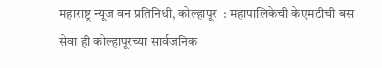महाराष्ट्र न्यूज वन प्रतिनिधी, कोल्हापूर  : महापालिकेची केएमटीची बस सेवा ही कोल्हापूरच्या सार्वजनिक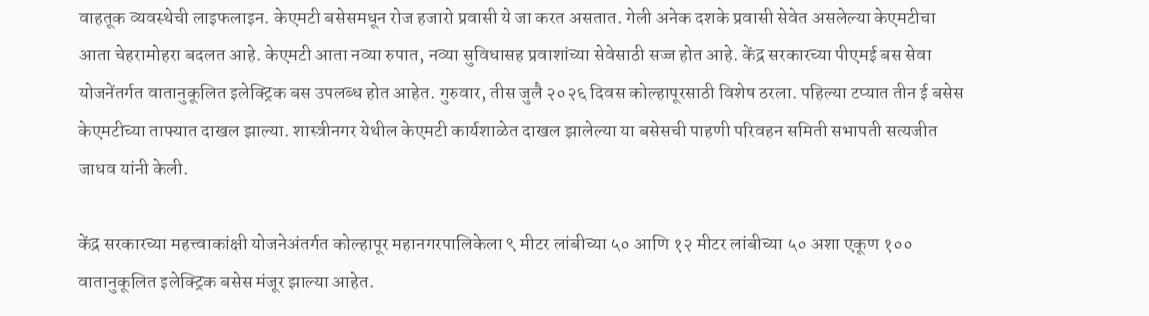वाहतूक व्यवस्थेची लाइफलाइन. केएमटी बसेसमधून रोज हजारो प्रवासी ये जा करत असतात. गेली अनेक दशके प्रवासी सेवेत असलेल्या केएमटीचा आता चेहरामोहरा बदलत आहे. केएमटी आता नव्या रुपात, नव्या सुविधासह प्रवाशांच्या सेवेसाठी सज्ज होत आहे. केंद्र सरकारच्या पीएमई बस सेवा योजनेंतर्गत वातानुकूलित इलेक्ट्रिक बस उपलब्ध होत आहेत. गुरुवार, तीस जुलै २०२६ दिवस कोल्हापूरसाठी विशेष ठरला. पहिल्या टप्यात तीन ई बसेस केएमटीच्या ताफ्यात दाखल झाल्या. शास्त्रीनगर येथील केएमटी कार्यशाळेत दाखल झालेल्या या बसेसची पाहणी परिवहन समिती सभापती सत्यजीत जाधव यांनी केली.

केंद्र सरकारच्या महत्त्वाकांक्षी योजनेअंतर्गत कोल्हापूर महानगरपालिकेला ९ मीटर लांबीच्या ५० आणि १२ मीटर लांबीच्या ५० अशा एकूण १०० वातानुकूलित इलेक्ट्रिक बसेस मंजूर झाल्या आहेत.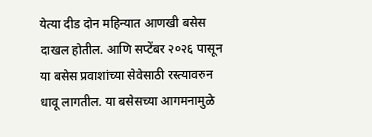येत्या दीड दोन महिन्यात आणखी बसेस दाखल होतील. आणि सप्टेंबर २०२६ पासून या बसेस प्रवाशांच्या सेवेसाठी रस्त्यावरुन धावू लागतील. या बसेसच्या आगमनामुळे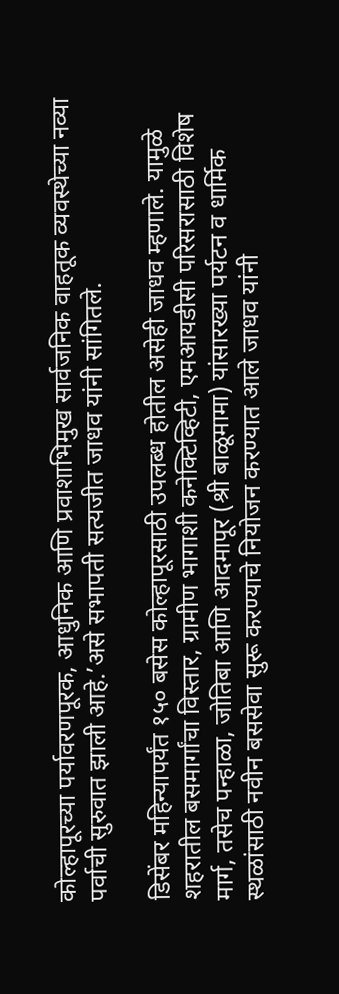कोल्हापूरच्या पर्यावरणपूरक, आधुनिक आणि प्रवाशाभिमुख सार्वजनिक वाहतूक व्यवस्थेच्या नव्या पर्वाची सुरुवात झाली आहे.’असे सभापती सत्यजीत जाधव यांनी सांगितले.

डिसेंबर महिन्यापर्यंत १५० बसेस कोल्हापूरसाठी उपलब्ध होतील असेही जाधव म्हणाले. यामुळे शहरातील बसमार्गांचा विस्तार, ग्रामीण भागाशी कनेक्टिव्हिटी, एमआयडीसी परिसरासाठी विशेष मार्ग, तसेच पन्हाळा, जोतिबा आणि आदमापूर (श्री बाळूमामा) यांसारख्या पर्यटन व धार्मिक स्थळांसाठी नवीन बससेवा सुरू करण्याचे नियोजन करण्यात आले जाधव यांनी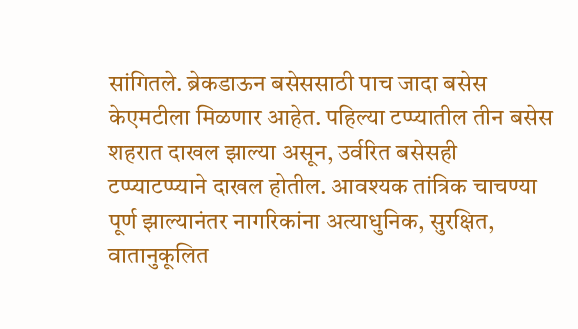सांगितले. ब्रेकडाऊन बसेससाठी पाच जादा बसेस केएमटीला मिळणार आहेत. पहिल्या टप्प्यातील तीन बसेस शहरात दाखल झाल्या असून, उर्वरित बसेसही टप्प्याटप्प्याने दाखल होतील. आवश्यक तांत्रिक चाचण्या पूर्ण झाल्यानंतर नागरिकांना अत्याधुनिक, सुरक्षित, वातानुकूलित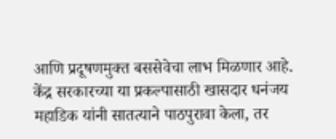आणि प्रदूषणमुक्त बससेवेचा लाभ मिळणार आहे. केंद्र सरकारच्या या प्रकल्पासाठी खासदार धनंजय महाडिक यांनी सातत्याने पाठपुरावा केला, तर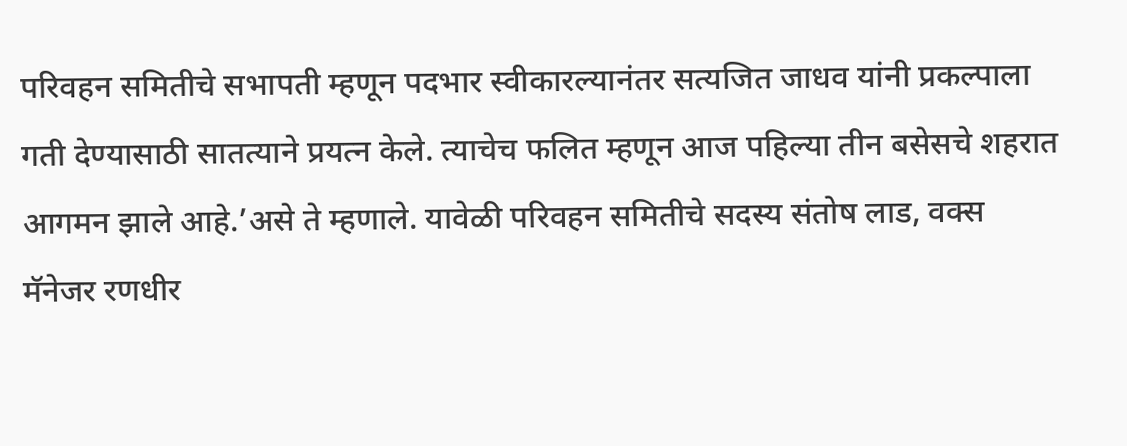परिवहन समितीचे सभापती म्हणून पदभार स्वीकारल्यानंतर सत्यजित जाधव यांनी प्रकल्पाला गती देण्यासाठी सातत्याने प्रयत्न केले. त्याचेच फलित म्हणून आज पहिल्या तीन बसेसचे शहरात आगमन झाले आहे.’असे ते म्हणाले. यावेळी परिवहन समितीचे सदस्य संतोष लाड, वक्स मॅनेजर रणधीर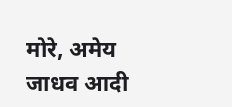मोरे, अमेय जाधव आदी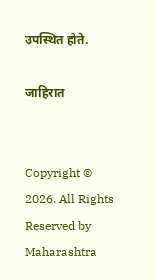उपस्थित होते.

जाहिरात


Copyright © 2026. All Rights Reserved by Maharashtra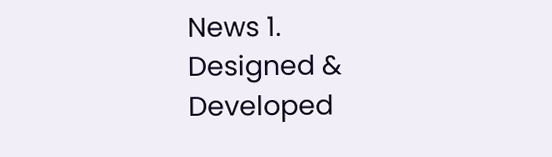News 1.
Designed & Developed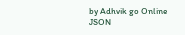by Adhvik go Online
JSON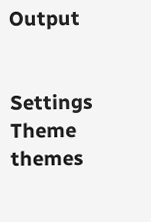Output


Settings
Theme
themes